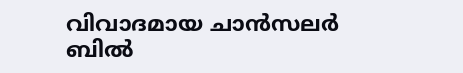വിവാദമായ ചാൻസലർ ബിൽ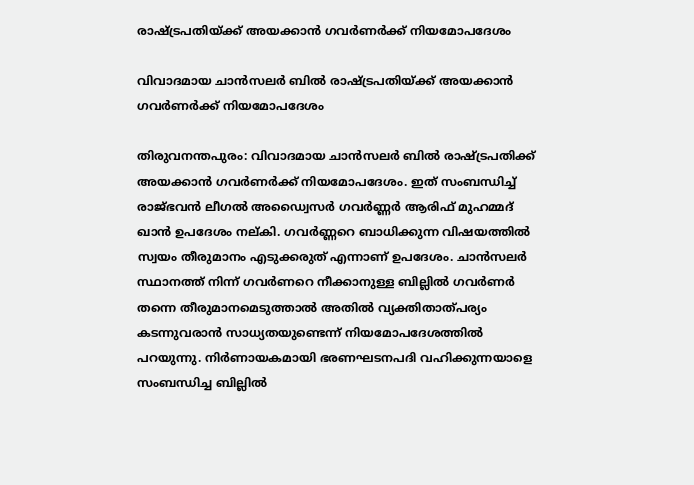രാഷ്ട്രപതിയ്ക്ക് അയക്കാൻ ഗവര്‍ണര്‍ക്ക് നിയമോപദേശം

വിവാദമായ ചാൻസലർ ബിൽ രാഷ്ട്രപതിയ്ക്ക് അയക്കാൻ ഗവര്‍ണര്‍ക്ക് നിയമോപദേശം

തിരുവനന്തപുരം: വിവാദമായ ചാൻസലർ ബിൽ രാഷ്ട്രപതിക്ക് അയക്കാൻ ഗവര്‍ണര്‍ക്ക് നിയമോപദേശം. ഇത് സംബന്ധിച്ച് രാജ്ഭവൻ ലീഗൽ അഡ്വൈസർ ഗവർണ്ണർ ആരിഫ് മുഹമ്മദ് ഖാന്‍ ഉപദേശം നല്കി. ഗവർണ്ണറെ ബാധിക്കുന്ന വിഷയത്തിൽ സ്വയം തീരുമാനം എടുക്കരുത് എന്നാണ് ഉപദേശം. ചാന്‍സലര്‍ സ്ഥാനത്ത് നിന്ന് ഗവര്‍ണറെ നീക്കാനുള്ള ബില്ലില്‍ ഗവര്‍ണര്‍ തന്നെ തീരുമാനമെടുത്താല്‍ അതില്‍ വ്യക്തിതാത്പര്യം കടന്നുവരാന്‍ സാധ്യതയുണ്ടെന്ന് നിയമോപദേശത്തില്‍ പറയുന്നു. നിര്‍ണായകമായി ഭരണഘടനപദി വഹിക്കുന്നയാളെ സംബന്ധിച്ച ബില്ലില്‍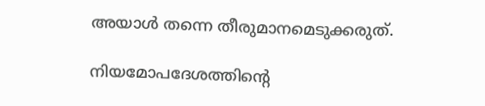അയാള്‍ തന്നെ തീരുമാനമെടുക്കരുത്.

നിയമോപദേശത്തിന്‍റെ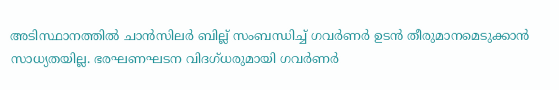അടിസ്ഥാനത്തില്‍ ചാൻസിലർ ബില്ല് സംബന്ധിച്ച് ഗവര്‍ണര്‍ ഉടന്‍ തീരുമാനമെടുക്കാന്‍ സാധ്യതയില്ല. ഭരഘണഘടന വിദഗ്ധരുമായി ഗവര്‍ണര്‍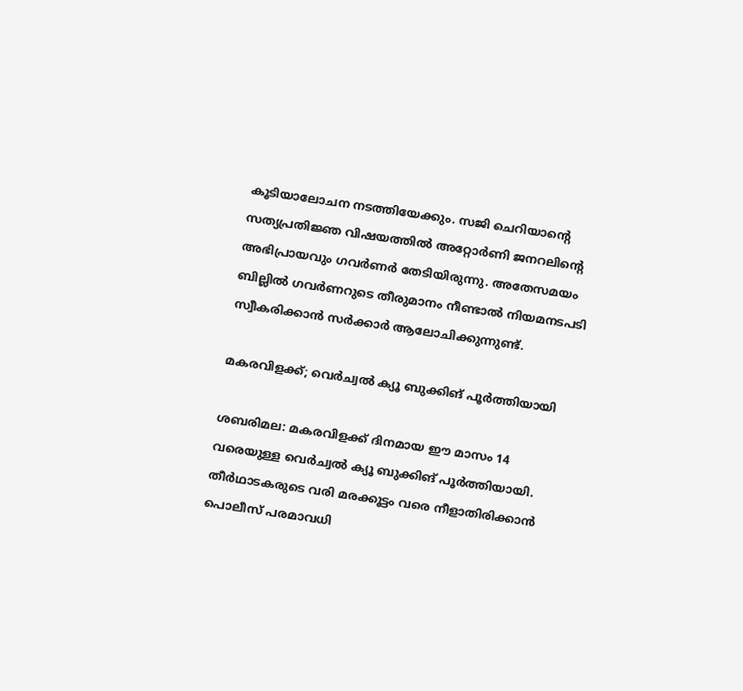കൂടിയാലോചന നടത്തിയേക്കും. സജി ചെറിയാന്‍റെ സത്യപ്രതിജ്ഞ വിഷയത്തില്‍ അറ്റോര്‍ണി ജനറലിന്‍റെ അഭിപ്രായവും ഗവര്‍ണര്‍ തേടിയിരുന്നു. അതേസമയം ബില്ലില്‍ ഗവര്‍ണറുടെ തീരുമാനം നീണ്ടാല്‍ നിയമനടപടി സ്വീകരിക്കാന്‍ സര്‍ക്കാര്‍ ആലോചിക്കുന്നുണ്ട്.

മകരവിളക്ക്; വെർച്വൽ ക്യൂ ബുക്കിങ് പൂർത്തിയായി

ശബരിമല: മകരവിളക്ക് ദിനമായ ഈ മാസം 14 വരെയുള്ള വെർച്വൽ ക്യൂ ബുക്കിങ് പൂർത്തിയായി. തീർഥാടകരുടെ വരി മരക്കൂട്ടം വരെ നീളാതിരിക്കാൻ പൊലീസ് പരമാവധി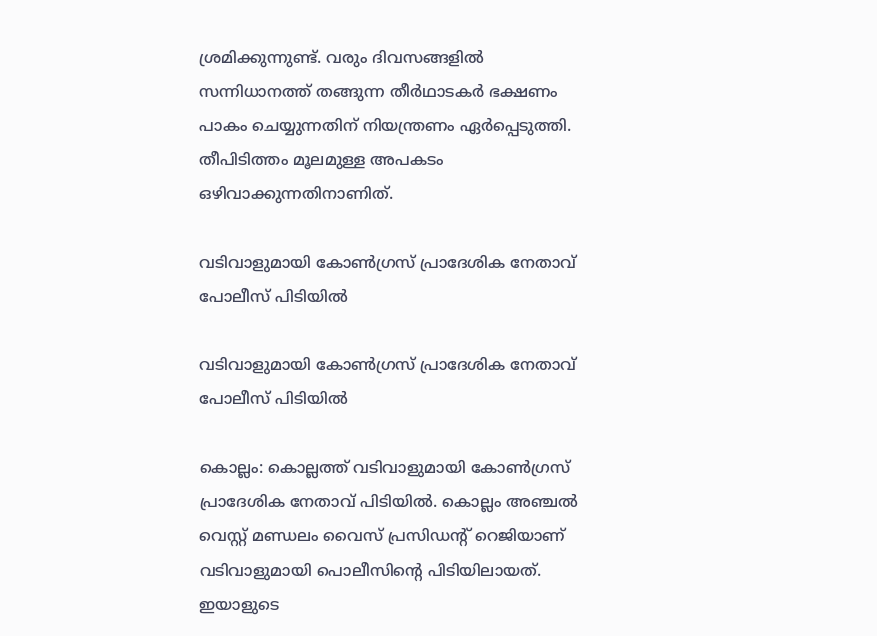ശ്രമിക്കുന്നുണ്ട്. വരും ദിവസങ്ങളിൽ സന്നിധാനത്ത് തങ്ങുന്ന തീർഥാടകർ ഭക്ഷണം പാകം ചെയ്യുന്നതിന് നിയന്ത്രണം ഏർപ്പെടുത്തി. തീപിടിത്തം മൂലമുള്ള അപകടം ഒഴിവാക്കുന്നതിനാണിത്.

വടിവാളുമായി കോണ്‍ഗ്രസ് പ്രാദേശിക നേതാവ് പോലീസ് പിടിയില്‍

വടിവാളുമായി കോണ്‍ഗ്രസ് പ്രാദേശിക നേതാവ് പോലീസ് പിടിയില്‍

കൊല്ലം: കൊല്ലത്ത് വടിവാളുമായി കോണ്‍ഗ്രസ് പ്രാദേശിക നേതാവ് പിടിയില്‍. കൊല്ലം അഞ്ചല്‍ വെസ്റ്റ് മണ്ഡലം വൈസ് പ്രസിഡന്റ് റെജിയാണ് വടിവാളുമായി പൊലീസിന്റെ പിടിയിലായത്. ഇയാളുടെ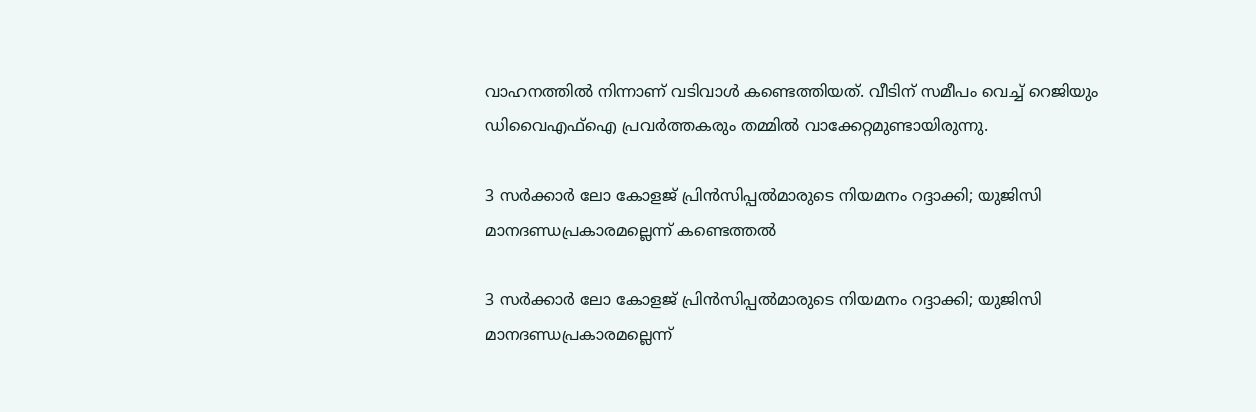വാഹനത്തില്‍ നിന്നാണ് വടിവാള്‍ കണ്ടെത്തിയത്. വീടിന് സമീപം വെച്ച് റെജിയും ഡിവൈഎഫ്‌ഐ പ്രവര്‍ത്തകരും തമ്മില്‍ വാക്കേറ്റമുണ്ടായിരുന്നു.

3 സര്‍ക്കാര്‍ ലോ കോളജ് പ്രിന്‍സിപ്പല്‍മാരുടെ നിയമനം റദ്ദാക്കി; യുജിസി മാനദണ്ഡപ്രകാരമല്ലെന്ന് കണ്ടെത്തല്‍

3 സര്‍ക്കാര്‍ ലോ കോളജ് പ്രിന്‍സിപ്പല്‍മാരുടെ നിയമനം റദ്ദാക്കി; യുജിസി മാനദണ്ഡപ്രകാരമല്ലെന്ന്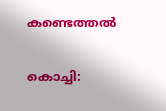കണ്ടെത്തല്‍

കൊച്ചി: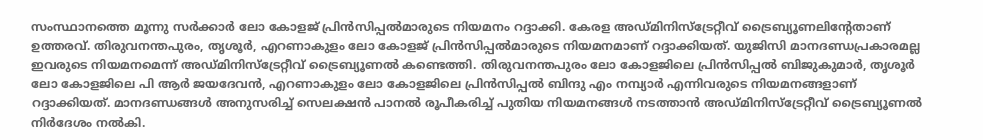സംസ്ഥാനത്തെ മൂന്നു സര്‍ക്കാര്‍ ലോ കോളജ് പ്രിന്‍സിപ്പല്‍മാരുടെ നിയമനം റദ്ദാക്കി. കേരള അഡ്മിനിസ്‌ട്രേറ്റീവ് ട്രൈബ്യൂണലിന്റേതാണ് ഉത്തരവ്. തിരുവനന്തപുരം, തൃശൂര്‍, എറണാകുളം ലോ കോളജ് പ്രിന്‍സിപ്പല്‍മാരുടെ നിയമനമാണ് റദ്ദാക്കിയത്. യുജിസി മാനദണ്ഡപ്രകാരമല്ല ഇവരുടെ നിയമനമെന്ന് അഡ്മിനിസ്‌ട്രേറ്റീവ് ട്രൈബ്യൂണൽ കണ്ടെത്തി. തിരുവനന്തപുരം ലോ കോളജിലെ പ്രിന്‍സിപ്പല്‍ ബിജുകുമാര്‍, തൃശൂര്‍ ലോ കോളജിലെ പി ആര്‍ ജയദേവന്‍, എറണാകുളം ലോ കോളജിലെ പ്രിന്‍സിപ്പല്‍ ബിന്ദു എം നമ്പ്യാര്‍ എന്നിവരുടെ നിയമനങ്ങളാണ് റദ്ദാക്കിയത്. മാനദണ്ഡങ്ങള്‍ അനുസരിച്ച് സെലക്ഷന്‍ പാനല്‍ രൂപീകരിച്ച് പുതിയ നിയമനങ്ങള്‍ നടത്താന്‍ അഡ്മിനിസ്‌ട്രേറ്റീവ് ട്രൈബ്യൂണൽ നിര്‍ദേശം നല്‍കി.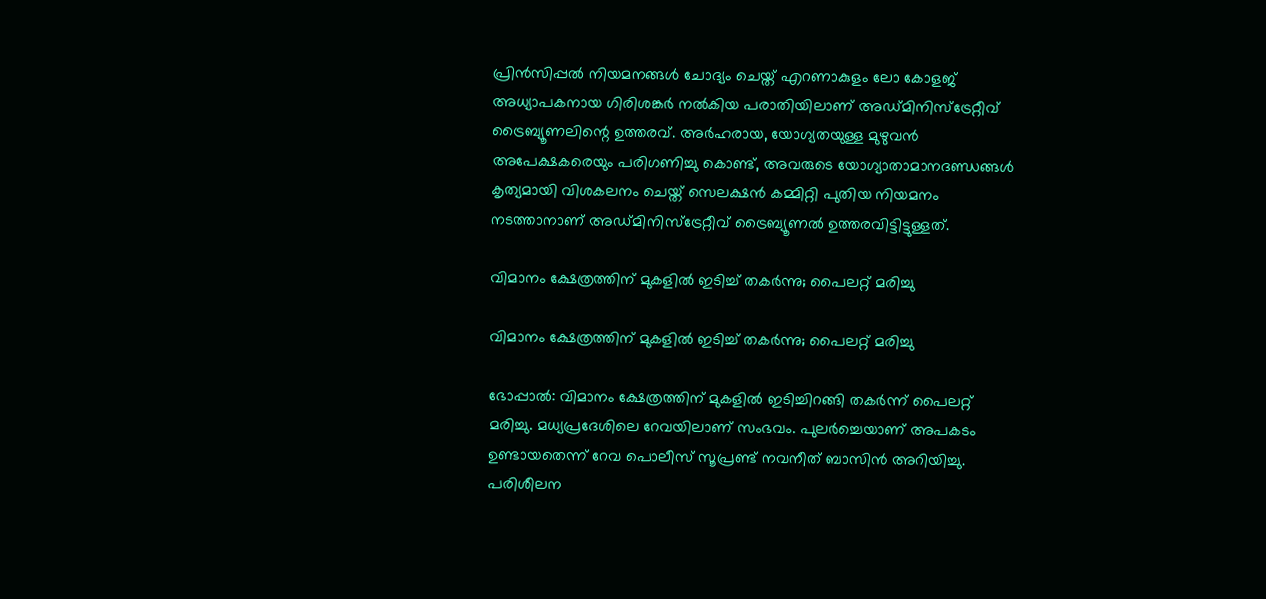പ്രിന്‍സിപ്പല്‍ നിയമനങ്ങള്‍ ചോദ്യം ചെയ്ത് എറണാകുളം ലോ കോളജ് അധ്യാപകനായ ഗിരിശങ്കര്‍ നല്‍കിയ പരാതിയിലാണ് അഡ്മിനിസ്‌ട്രേറ്റീവ് ട്രൈബ്യൂണലിന്റെ ഉത്തരവ്. അര്‍ഹരായ, യോഗ്യതയുള്ള മുഴുവന്‍ അപേക്ഷകരെയും പരിഗണിച്ചു കൊണ്ട്, അവരുടെ യോഗ്യാതാമാനദണ്ഡങ്ങള്‍ കൃത്യമായി വിശകലനം ചെയ്ത് സെലക്ഷന്‍ കമ്മിറ്റി പുതിയ നിയമനം നടത്താനാണ് അഡ്മിനിസ്‌ട്രേറ്റീവ് ട്രൈബ്യൂണൽ ഉത്തരവിട്ടിട്ടുള്ളത്.

വിമാനം ക്ഷേത്രത്തിന് മുകളില്‍ ഇടിച്ച് തകര്‍ന്നു; പൈലറ്റ് മരിച്ചു

വിമാനം ക്ഷേത്രത്തിന് മുകളില്‍ ഇടിച്ച് തകര്‍ന്നു; പൈലറ്റ് മരിച്ചു

ഭോപ്പാല്‍: വിമാനം ക്ഷേത്രത്തിന് മുകളില്‍ ഇടിച്ചിറങ്ങി തകര്‍ന്ന് പൈലറ്റ് മരിച്ചു. മധ്യപ്രദേശിലെ റേവയിലാണ് സംഭവം. പുലര്‍ച്ചെയാണ് അപകടം ഉണ്ടായതെന്ന് റേവ പൊലീസ് സൂപ്രണ്ട് നവനീത് ബാസിന്‍ അറിയിച്ചു. പരിശീലന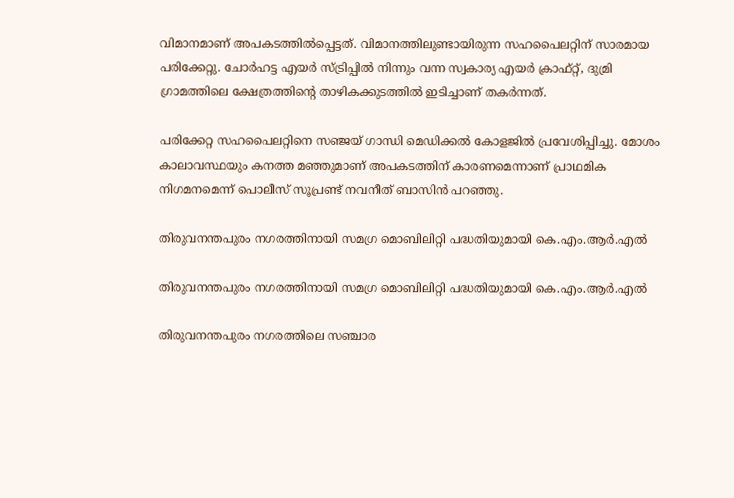വിമാനമാണ് അപകടത്തില്‍പ്പെട്ടത്. വിമാനത്തിലുണ്ടായിരുന്ന സഹപൈലറ്റിന് സാരമായ പരിക്കേറ്റു. ചോര്‍ഹട്ട എയര്‍ സ്ട്രിപ്പില്‍ നിന്നും വന്ന സ്വകാര്യ എയര്‍ ക്രാഫ്റ്റ്, ദുമ്രി ഗ്രാമത്തിലെ ക്ഷേത്രത്തിന്റെ താഴികക്കുടത്തില്‍ ഇടിച്ചാണ് തകര്‍ന്നത്.

പരിക്കേറ്റ സഹപൈലറ്റിനെ സഞ്ജയ് ഗാന്ധി മെഡിക്കല്‍ കോളജില്‍ പ്രവേശിപ്പിച്ചു. മോശം കാലാവസ്ഥയും കനത്ത മഞ്ഞുമാണ് അപകടത്തിന് കാരണമെന്നാണ് പ്രാഥമിക നിഗമനമെന്ന് പൊലീസ് സൂപ്രണ്ട് നവനീത് ബാസിന്‍ പറഞ്ഞു.

തിരുവനന്തപുരം നഗരത്തിനായി സമഗ്ര മൊബിലിറ്റി പദ്ധതിയുമായി കെ.എം.ആര്‍.എല്‍

തിരുവനന്തപുരം നഗരത്തിനായി സമഗ്ര മൊബിലിറ്റി പദ്ധതിയുമായി കെ.എം.ആര്‍.എല്‍

തിരുവനന്തപുരം നഗരത്തിലെ സഞ്ചാര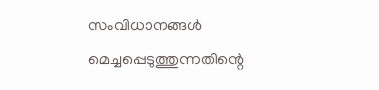സംവിധാനങ്ങള്‍ മെച്ചപ്പെടുത്തുന്നതിന്റെ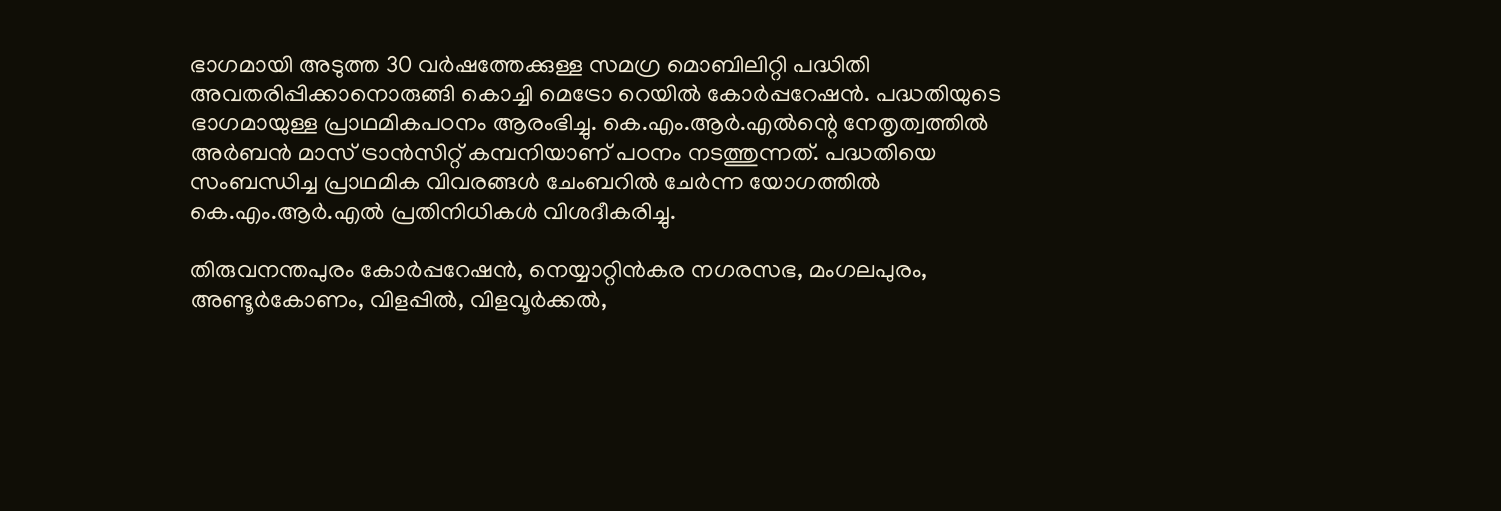ഭാഗമായി അടുത്ത 30 വര്‍ഷത്തേക്കുള്ള സമഗ്ര മൊബിലിറ്റി പദ്ധിതി അവതരിപ്പിക്കാനൊരുങ്ങി കൊച്ചി മെട്രോ റെയില്‍ കോര്‍പ്പറേഷന്‍. പദ്ധതിയുടെ ഭാഗമായുള്ള പ്രാഥമികപഠനം ആരംഭിച്ചു. കെ.എം.ആര്‍.എല്‍ന്റെ നേതൃത്വത്തില്‍ അര്‍ബന്‍ മാസ് ട്രാന്‍സിറ്റ് കമ്പനിയാണ് പഠനം നടത്തുന്നത്. പദ്ധതിയെ സംബന്ധിച്ച പ്രാഥമിക വിവരങ്ങള്‍ ചേംബറില്‍ ചേര്‍ന്ന യോഗത്തില്‍ കെ.എം.ആര്‍.എല്‍ പ്രതിനിധികള്‍ വിശദീകരിച്ചു.

തിരുവനന്തപുരം കോര്‍പ്പറേഷന്‍, നെയ്യാറ്റിന്‍കര നഗരസഭ, മംഗലപുരം, അണ്ടൂര്‍കോണം, വിളപ്പില്‍, വിളവൂര്‍ക്കല്‍,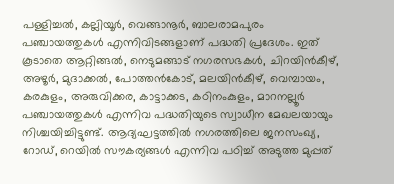പള്ളിച്ചല്‍, കല്ലിയൂര്‍, വെങ്ങാനൂര്‍, ബാലരാമപുരം പഞ്ചായത്തുകള്‍ എന്നിവിടങ്ങളാണ് പദ്ധതി പ്രദേശം. ഇത് കൂടാതെ ആറ്റിങ്ങല്‍, നെടുമങ്ങാട് നഗരസഭകള്‍, ചിറയിന്‍കീഴ്, അഴൂര്‍, മുദാക്കല്‍, പോത്തന്‍കോട്, മലയിന്‍കീഴ്, വെമ്പായം, കരകുളം, അരുവിക്കര, കാട്ടാക്കട, കഠിനംകുളം, മാറനല്ലൂര്‍ പഞ്ചായത്തുകള്‍ എന്നിവ പദ്ധതിയുടെ സ്വാധീന മേഖലയായും നിശ്ചയിച്ചിട്ടുണ്ട്. ആദ്യഘട്ടത്തില്‍ നഗരത്തിലെ ജനസംഖ്യ, റോഡ്, റെയില്‍ സൗകര്യങ്ങള്‍ എന്നിവ പഠിച്ച് അടുത്ത മുപ്പത്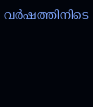വര്‍ഷത്തിനിടെ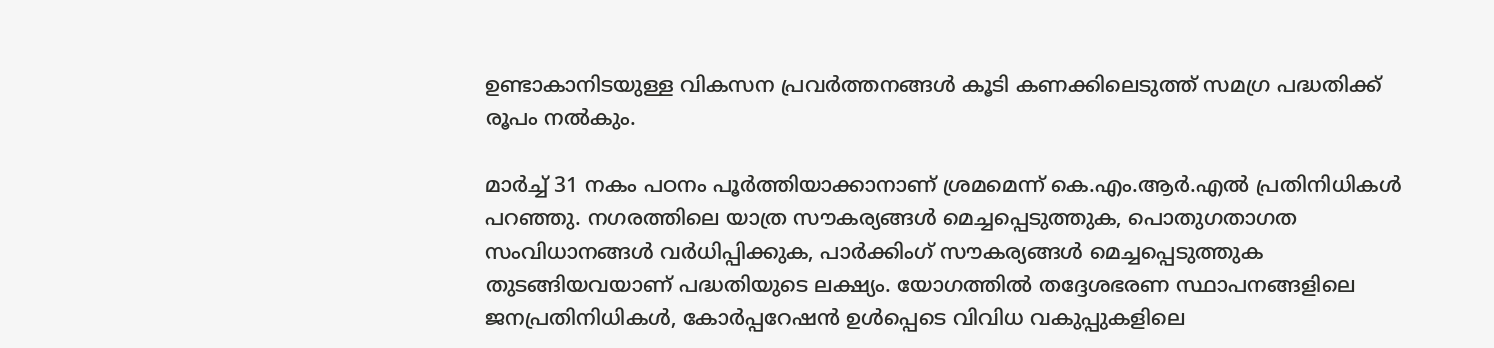ഉണ്ടാകാനിടയുള്ള വികസന പ്രവര്‍ത്തനങ്ങള്‍ കൂടി കണക്കിലെടുത്ത് സമഗ്ര പദ്ധതിക്ക് രൂപം നല്‍കും.

മാര്‍ച്ച് 31 നകം പഠനം പൂര്‍ത്തിയാക്കാനാണ് ശ്രമമെന്ന് കെ.എം.ആര്‍.എല്‍ പ്രതിനിധികള്‍ പറഞ്ഞു. നഗരത്തിലെ യാത്ര സൗകര്യങ്ങള്‍ മെച്ചപ്പെടുത്തുക, പൊതുഗതാഗത സംവിധാനങ്ങള്‍ വര്‍ധിപ്പിക്കുക, പാര്‍ക്കിംഗ് സൗകര്യങ്ങള്‍ മെച്ചപ്പെടുത്തുക തുടങ്ങിയവയാണ് പദ്ധതിയുടെ ലക്ഷ്യം. യോഗത്തില്‍ തദ്ദേശഭരണ സ്ഥാപനങ്ങളിലെ ജനപ്രതിനിധികള്‍, കോര്‍പ്പറേഷന്‍ ഉള്‍പ്പെടെ വിവിധ വകുപ്പുകളിലെ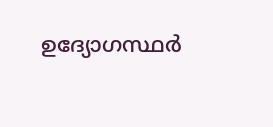ഉദ്യോഗസ്ഥര്‍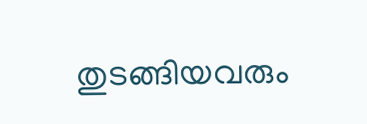തുടങ്ങിയവരും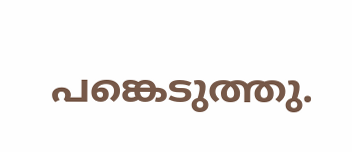പങ്കെടുത്തു.